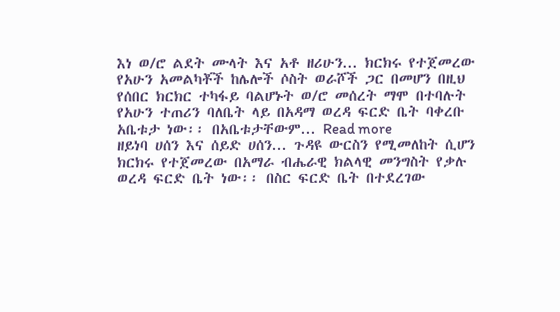እነ ወ/ሮ ልደት ሙላት እና አቶ ዘሪሁን... ክርክሩ የተጀመረው የአሁን አመልካቾች ከሌሎች ሶስት ወራሾች ጋር በመሆን በዚህ የሰበር ክርክር ተካፋይ ባልሆኑት ወ/ሮ መሰረት ማሞ በተባሉት የአሁን ተጠሪን ባለቤት ላይ በአዳማ ወረዳ ፍርድ ቤት ባቀረቡ አቤቱታ ነው፡፡ በአቤቱታቸውም... Read more
ዘይነባ ሀሰን እና ሰይድ ሀሰን... ጉዳዩ ውርስን የሚመለከት ሲሆን ክርክሩ የተጀመረው በአማራ ብሔራዊ ክልላዊ መንግስት የቃሉ ወረዳ ፍርድ ቤት ነው፡፡ በስር ፍርድ ቤት በተደረገው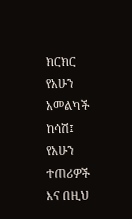ክርክር የአሁን አመልካች ከሳሽ፤ የአሁን ተጠሪዎች እና በዚህ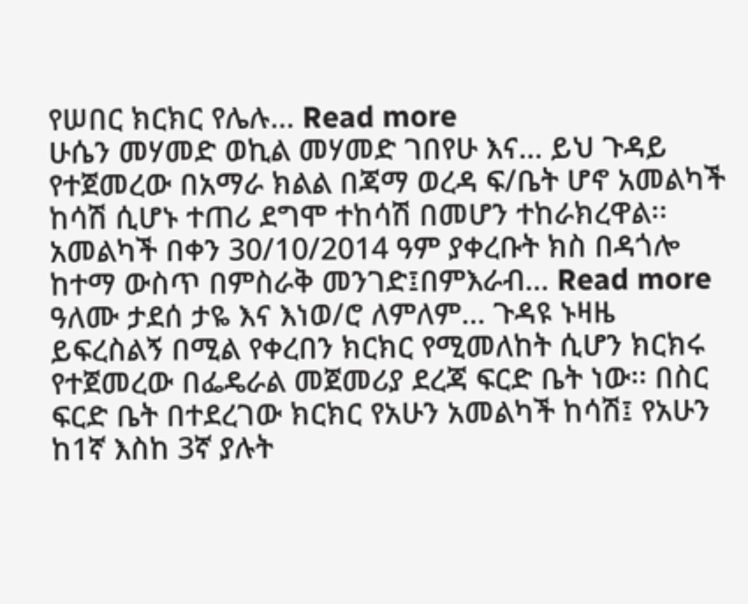የሠበር ክርክር የሌሉ... Read more
ሁሴን መሃመድ ወኪል መሃመድ ገበየሁ እና... ይህ ጉዳይ የተጀመረው በአማራ ክልል በጃማ ወረዳ ፍ/ቤት ሆኖ አመልካች ከሳሽ ሲሆኑ ተጠሪ ደግሞ ተከሳሽ በመሆን ተከራክረዋል፡፡አመልካች በቀን 30/10/2014 ዓም ያቀረቡት ክስ በዳጎሎ ከተማ ውስጥ በምስራቅ መንገድ፤በምእራብ... Read more
ዓለሙ ታደሰ ታዬ እና እነወ/ሮ ለምለም... ጉዳዩ ኑዛዜ ይፍረስልኝ በሚል የቀረበን ክርክር የሚመለከት ሲሆን ክርክሩ የተጀመረው በፌዴራል መጀመሪያ ደረጃ ፍርድ ቤት ነው፡፡ በስር ፍርድ ቤት በተደረገው ክርክር የአሁን አመልካች ከሳሽ፤ የአሁን ከ1ኛ እስከ 3ኛ ያሉት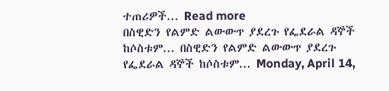ተጠሪዎች... Read more
በስዊድን የልምድ ልውውጥ ያደረጉ የፌደራል ዳኞች ከሶስቱም... በስዊድን የልምድ ልውውጥ ያደረጉ የፌደራል ዳኞች ከሶስቱም... Monday, April 14,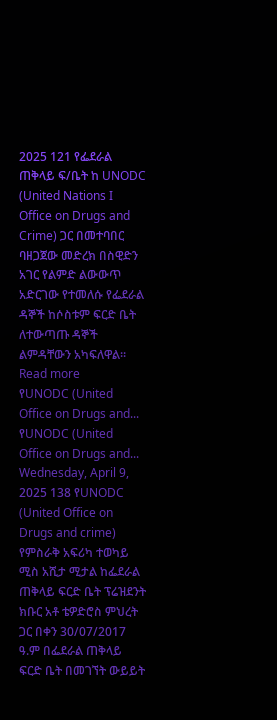2025 121 የፌደራል ጠቅላይ ፍ/ቤት ከ UNODC (United Nations I Office on Drugs and Crime) ጋር በመተባበር ባዘጋጀው መድረክ በስዊድን አገር የልምድ ልውውጥ አድርገው የተመለሱ የፌደራል ዳኞች ከሶስቱም ፍርድ ቤት ለተውጣጡ ዳኞች ልምዳቸውን አካፍለዋል። Read more
የUNODC (United Office on Drugs and... የUNODC (United Office on Drugs and... Wednesday, April 9, 2025 138 የUNODC (United Office on Drugs and crime) የምስራቅ አፍሪካ ተወካይ ሚስ አሺታ ሚታል ከፌደራል ጠቅላይ ፍርድ ቤት ፕሬዝደንት ክቡር አቶ ቴዎድሮስ ምህረት ጋር በቀን 30/07/2017 ዓ.ም በፌደራል ጠቅላይ ፍርድ ቤት በመገኘት ውይይት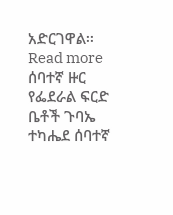አድርገዋል፡፡ Read more
ሰባተኛ ዙር የፌደራል ፍርድ ቤቶች ጉባኤ ተካሔደ ሰባተኛ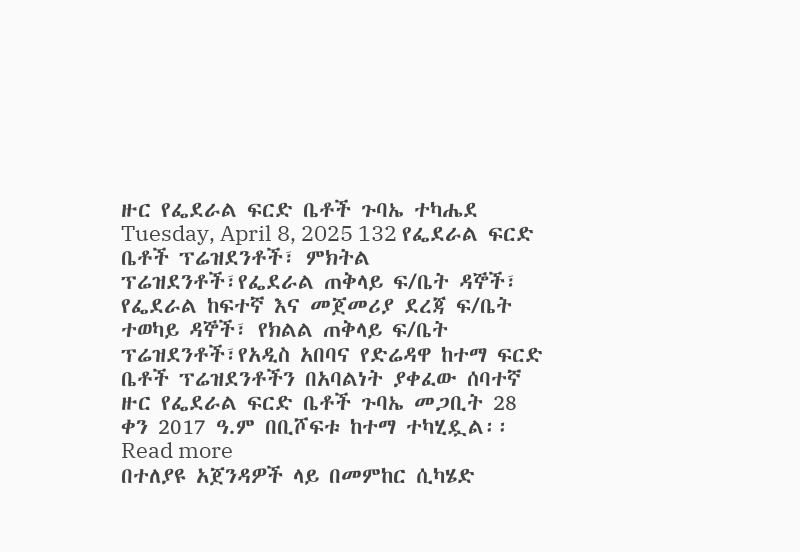ዙር የፌደራል ፍርድ ቤቶች ጉባኤ ተካሔደ Tuesday, April 8, 2025 132 የፌደራል ፍርድ ቤቶች ፕሬዝደንቶች፣ ምክትል ፕሬዝደንቶች፣የፌደራል ጠቅላይ ፍ/ቤት ዳኞች፣ የፌደራል ከፍተኛ እና መጀመሪያ ደረጃ ፍ/ቤት ተወካይ ዳኞች፣ የክልል ጠቅላይ ፍ/ቤት ፕሬዝደንቶች፣የአዲስ አበባና የድሬዳዋ ከተማ ፍርድ ቤቶች ፕሬዝደንቶችን በአባልነት ያቀፈው ሰባተኛ ዙር የፌደራል ፍርድ ቤቶች ጉባኤ መጋቢት 28 ቀን 2017 ዓ.ም በቢሾፍቱ ከተማ ተካሂዷል፡፡ Read more
በተለያዩ አጀንዳዎች ላይ በመምከር ሲካሄድ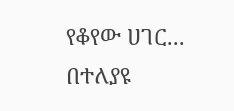የቆየው ሀገር... በተለያዩ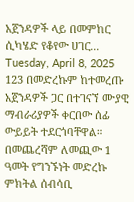አጀንዳዎች ላይ በመምከር ሲካሄድ የቆየው ሀገር... Tuesday, April 8, 2025 123 በመድረኩም ከተመረጡ አጀንዳዎች ጋር በተገናኘ ሙያዊ ማብራሪያዎች ቀርበው ሰፊ ውይይት ተደርጎባቸዋል። በመጨረሻም ለመጪው 1 ዓመት የግንኙነት መድረኩ ምክትል ሰብሳቢ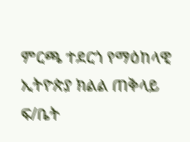ምርጫ ተደርጎ የማዕከላዊ ኢትዮጵያ ክልል ጠቅላይ ፍ/ቤት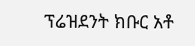ፕሬዝደንት ክቡር አቶ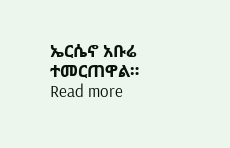ኤርሴኖ አቡሬ ተመርጠዋል። Read more